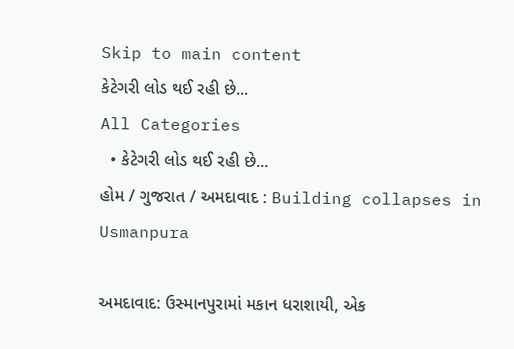Skip to main content
કેટેગરી લોડ થઈ રહી છે...
All Categories
  • કેટેગરી લોડ થઈ રહી છે...
હોમ / ગુજરાત / અમદાવાદ : Building collapses in Usmanpura

અમદાવાદ: ઉસ્માનપુરામાં મકાન ધરાશાયી, એક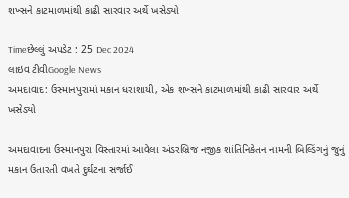શખ્સને કાટમાળમાંથી કાઢી સારવાર અર્થે ખસેડ્યો

Timeછેલ્લું અપડેટ : 25 Dec 2024
લાઇવ ટીવીGoogle News
અમદાવાદ: ઉસ્માનપુરામાં મકાન ધરાશાયી, એક શખ્સને કાટમાળમાંથી કાઢી સારવાર અર્થે ખસેડ્યો

અમદાવાદના ઉસ્માનપુરા વિસ્તારમાં આવેલા અંડરબ્રિજ નજીક શાંતિનિકેતન નામની બિલ્ડિંગનું જુનું મકાન ઉતારતી વખતે દુર્ઘટના સર્જાઈ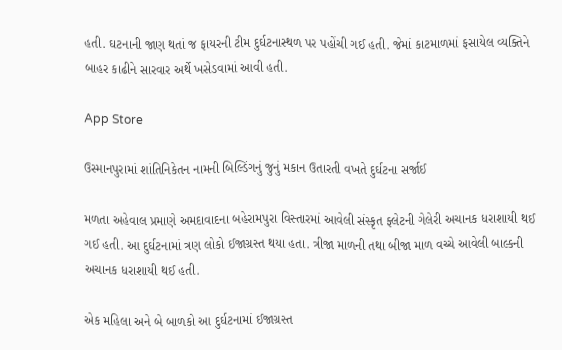હતી. ઘટનાની જાણ થતાં જ ફાયરની ટીમ દુર્ઘટનાસ્થળ પર પહોંચી ગઈ હતી. જેમાં કાટમાળમાં ફસાયેલ વ્યક્તિને બાહર કાઢીને સારવાર અર્થે ખસેડવામાં આવી હતી.

App Store

ઉસ્માનપુરામાં શાંતિનિકેતન નામની બિલ્ડિંગનું જુનું મકાન ઉતારતી વખતે દુર્ઘટના સર્જાઈ

મળતા અહેવાલ પ્રમાણે અમદાવાદના બહેરામપુરા વિસ્તારમાં આવેલી સંસ્કૃત ફ્લેટની ગેલેરી અચાનક ધરાશાયી થઈ ગઈ હતી. આ દુર્ઘટનામાં ત્રણ લોકો ઈજાગ્રસ્ત થયા હતા. ત્રીજા માળની તથા બીજા માળ વચ્ચે આવેલી બાલ્કની અચાનક ધરાશાયી થઈ હતી.

એક મહિલા અને બે બાળકો આ દુર્ઘટનામાં ઈજાગ્રસ્ત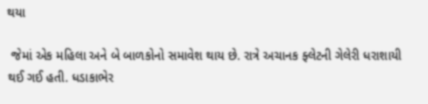થયા

 જેમાં એક મહિલા અને બે બાળકોનો સમાવેશ થાય છે. રાત્રે અચાનક ફ્લેટની ગેલેરી ધરાશાયી થઈ ગઈ હતી. ધડાકાભેર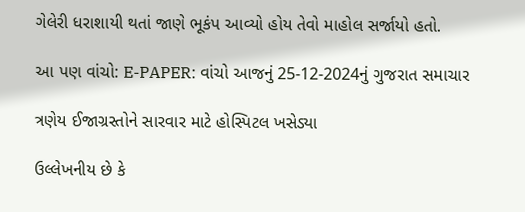ગેલેરી ધરાશાયી થતાં જાણે ભૂકંપ આવ્યો હોય તેવો માહોલ સર્જાયો હતો.

આ પણ વાંચો: E-PAPER: વાંચો આજનું 25-12-2024નું ગુજરાત સમાચાર

ત્રણેય ઈજાગ્રસ્તોને સારવાર માટે હોસ્પિટલ ખસેડ્યા

ઉલ્લેખનીય છે કે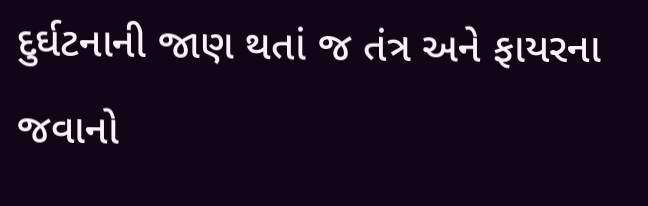દુર્ઘટનાની જાણ થતાં જ તંત્ર અને ફાયરના જવાનો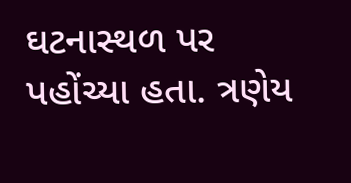ઘટનાસ્થળ પર પહોંચ્યા હતા. ત્રણેય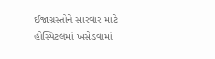ઈજાગ્રસ્તોને સારવાર માટે હોસ્પિટલમાં ખસેડવામાં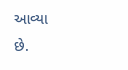આવ્યા છે.